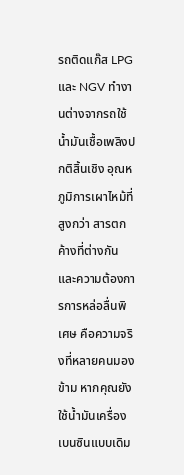รถติดแก๊ส LPG และ NGV ทำงานต่างจากรถใช้น้ำมันเชื้อเพลิงปกติสิ้นเชิง อุณหภูมิการเผาไหม้ที่สูงกว่า สารตกค้างที่ต่างกัน และความต้องการการหล่อลื่นพิเศษ คือความจริงที่หลายคนมองข้าม หากคุณยังใช้น้ำมันเครื่องเบนซินแบบเดิม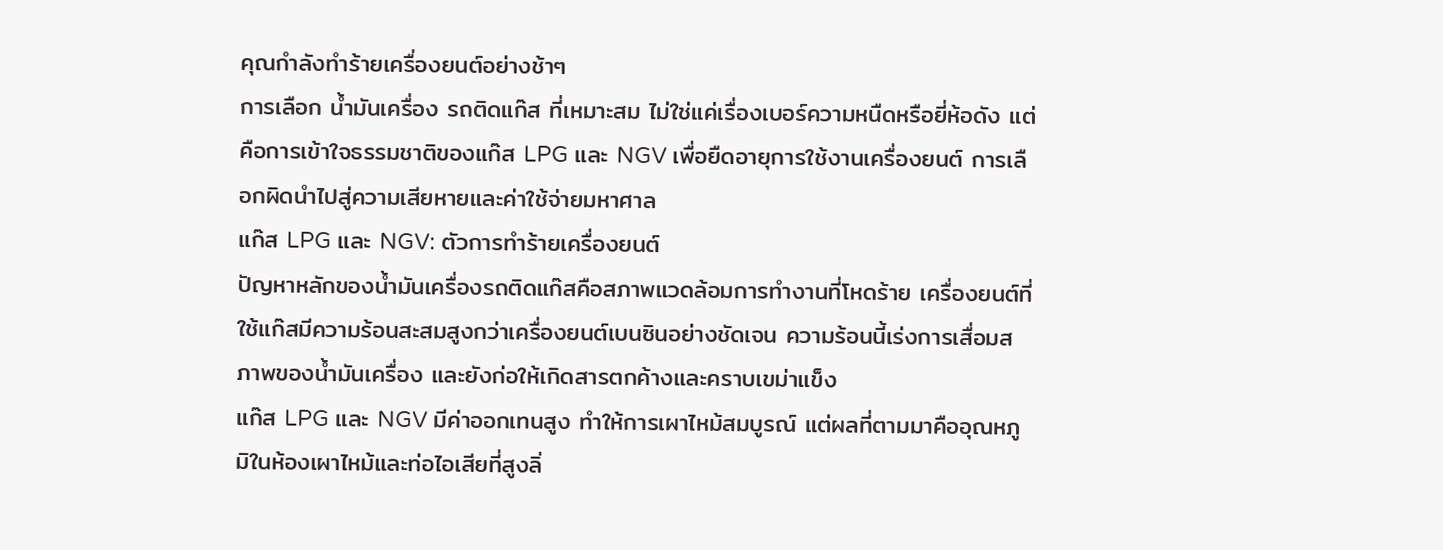คุณกำลังทำร้ายเครื่องยนต์อย่างช้าๆ
การเลือก น้ำมันเครื่อง รถติดแก๊ส ที่เหมาะสม ไม่ใช่แค่เรื่องเบอร์ความหนืดหรือยี่ห้อดัง แต่คือการเข้าใจธรรมชาติของแก๊ส LPG และ NGV เพื่อยืดอายุการใช้งานเครื่องยนต์ การเลือกผิดนำไปสู่ความเสียหายและค่าใช้จ่ายมหาศาล
แก๊ส LPG และ NGV: ตัวการทำร้ายเครื่องยนต์
ปัญหาหลักของน้ำมันเครื่องรถติดแก๊สคือสภาพแวดล้อมการทำงานที่โหดร้าย เครื่องยนต์ที่ใช้แก๊สมีความร้อนสะสมสูงกว่าเครื่องยนต์เบนซินอย่างชัดเจน ความร้อนนี้เร่งการเสื่อมสภาพของน้ำมันเครื่อง และยังก่อให้เกิดสารตกค้างและคราบเขม่าแข็ง
แก๊ส LPG และ NGV มีค่าออกเทนสูง ทำให้การเผาไหม้สมบูรณ์ แต่ผลที่ตามมาคืออุณหภูมิในห้องเผาไหม้และท่อไอเสียที่สูงลิ่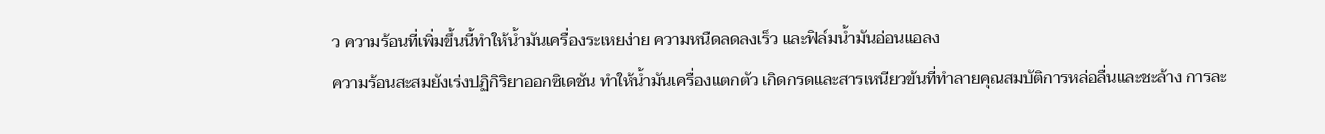ว ความร้อนที่เพิ่มขึ้นนี้ทำให้น้ำมันเครื่องระเหยง่าย ความหนืดลดลงเร็ว และฟิล์มน้ำมันอ่อนแอลง
ความร้อนสะสมยังเร่งปฏิกิริยาออกซิเดชัน ทำให้น้ำมันเครื่องแตกตัว เกิดกรดและสารเหนียวข้นที่ทำลายคุณสมบัติการหล่อลื่นและชะล้าง การละ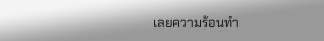เลยความร้อนทำ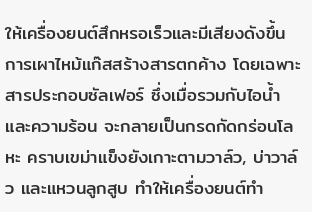ให้เครื่องยนต์สึกหรอเร็วและมีเสียงดังขึ้น
การเผาไหม้แก๊สสร้างสารตกค้าง โดยเฉพาะสารประกอบซัลเฟอร์ ซึ่งเมื่อรวมกับไอน้ำและความร้อน จะกลายเป็นกรดกัดกร่อนโลหะ คราบเขม่าแข็งยังเกาะตามวาล์ว, บ่าวาล์ว และแหวนลูกสูบ ทำให้เครื่องยนต์ทำ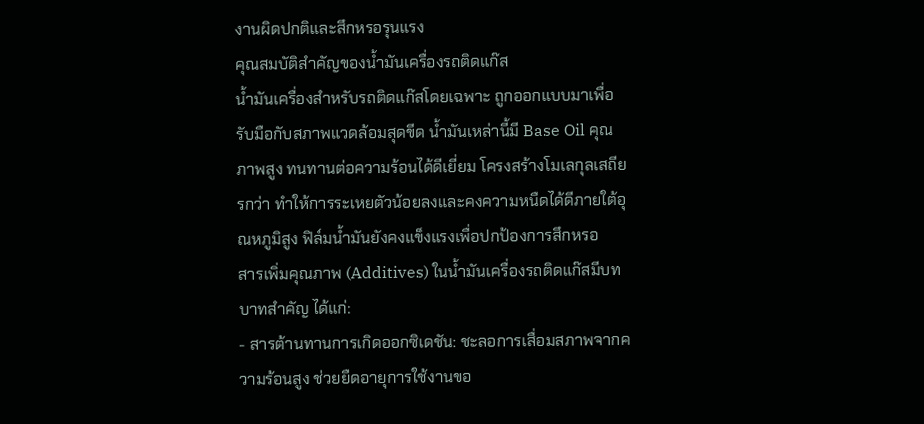งานผิดปกติและสึกหรอรุนแรง
คุณสมบัติสำคัญของน้ำมันเครื่องรถติดแก๊ส
น้ำมันเครื่องสำหรับรถติดแก๊สโดยเฉพาะ ถูกออกแบบมาเพื่อรับมือกับสภาพแวดล้อมสุดขีด น้ำมันเหล่านี้มี Base Oil คุณภาพสูง ทนทานต่อความร้อนได้ดีเยี่ยม โครงสร้างโมเลกุลเสถียรกว่า ทำให้การระเหยตัวน้อยลงและคงความหนืดได้ดีภายใต้อุณหภูมิสูง ฟิล์มน้ำมันยังคงแข็งแรงเพื่อปกป้องการสึกหรอ
สารเพิ่มคุณภาพ (Additives) ในน้ำมันเครื่องรถติดแก๊สมีบทบาทสำคัญ ได้แก่:
- สารต้านทานการเกิดออกซิเดชัน: ชะลอการเสื่อมสภาพจากความร้อนสูง ช่วยยืดอายุการใช้งานขอ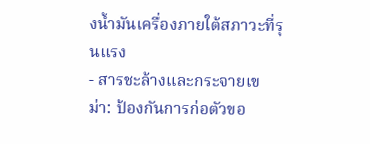งน้ำมันเครื่องภายใต้สภาวะที่รุนแรง
- สารชะล้างและกระจายเขม่า: ป้องกันการก่อตัวขอ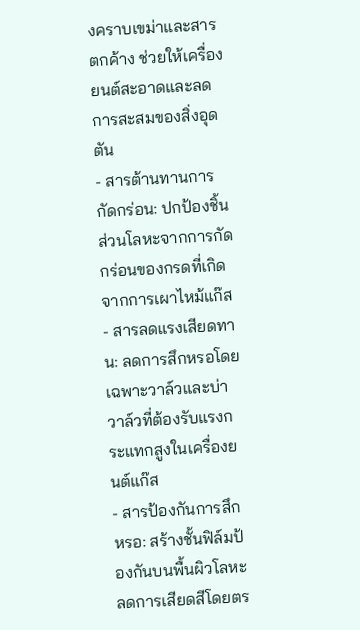งคราบเขม่าและสารตกค้าง ช่วยให้เครื่องยนต์สะอาดและลดการสะสมของสิ่งอุดตัน
- สารต้านทานการกัดกร่อน: ปกป้องชิ้นส่วนโลหะจากการกัดกร่อนของกรดที่เกิดจากการเผาไหม้แก๊ส
- สารลดแรงเสียดทาน: ลดการสึกหรอโดยเฉพาะวาล์วและบ่าวาล์วที่ต้องรับแรงกระแทกสูงในเครื่องยนต์แก๊ส
- สารป้องกันการสึกหรอ: สร้างชั้นฟิล์มป้องกันบนพื้นผิวโลหะ ลดการเสียดสีโดยตร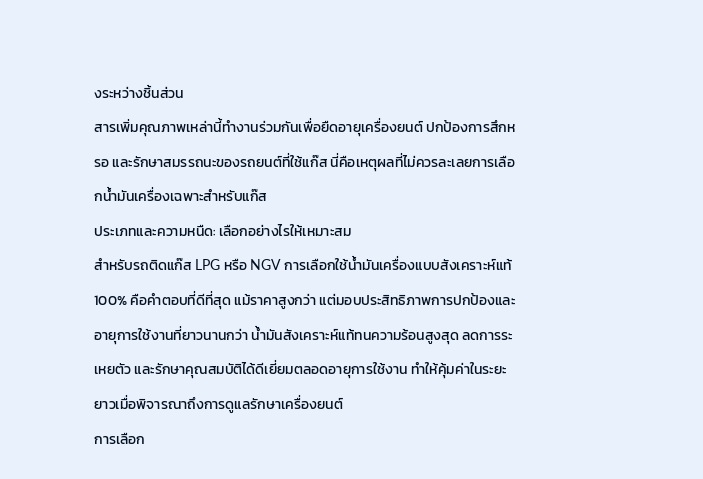งระหว่างชิ้นส่วน
สารเพิ่มคุณภาพเหล่านี้ทำงานร่วมกันเพื่อยืดอายุเครื่องยนต์ ปกป้องการสึกหรอ และรักษาสมรรถนะของรถยนต์ที่ใช้แก๊ส นี่คือเหตุผลที่ไม่ควรละเลยการเลือกน้ำมันเครื่องเฉพาะสำหรับแก๊ส
ประเภทและความหนืด: เลือกอย่างไรให้เหมาะสม
สำหรับรถติดแก๊ส LPG หรือ NGV การเลือกใช้น้ำมันเครื่องแบบสังเคราะห์แท้ 100% คือคำตอบที่ดีที่สุด แม้ราคาสูงกว่า แต่มอบประสิทธิภาพการปกป้องและอายุการใช้งานที่ยาวนานกว่า น้ำมันสังเคราะห์แท้ทนความร้อนสูงสุด ลดการระเหยตัว และรักษาคุณสมบัติได้ดีเยี่ยมตลอดอายุการใช้งาน ทำให้คุ้มค่าในระยะยาวเมื่อพิจารณาถึงการดูแลรักษาเครื่องยนต์
การเลือก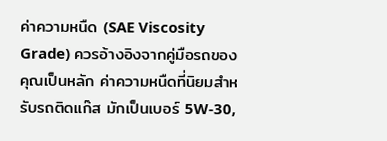ค่าความหนืด (SAE Viscosity Grade) ควรอ้างอิงจากคู่มือรถของคุณเป็นหลัก ค่าความหนืดที่นิยมสำหรับรถติดแก๊ส มักเป็นเบอร์ 5W-30,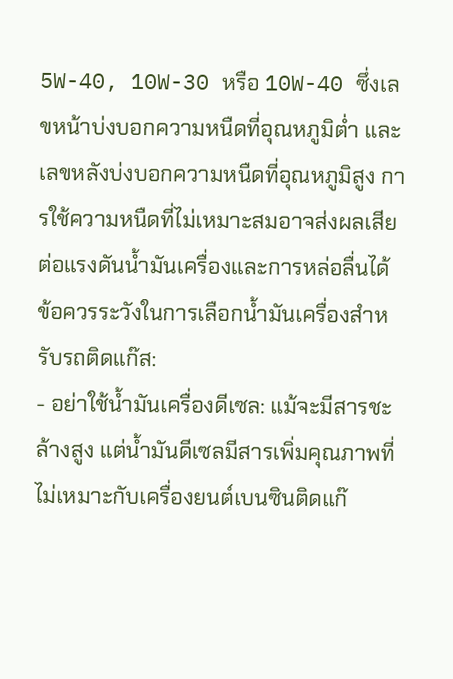5W-40, 10W-30 หรือ 10W-40 ซึ่งเลขหน้าบ่งบอกความหนืดที่อุณหภูมิต่ำ และเลขหลังบ่งบอกความหนืดที่อุณหภูมิสูง การใช้ความหนืดที่ไม่เหมาะสมอาจส่งผลเสียต่อแรงดันน้ำมันเครื่องและการหล่อลื่นได้
ข้อควรระวังในการเลือกน้ำมันเครื่องสำหรับรถติดแก๊ส:
- อย่าใช้น้ำมันเครื่องดีเซล: แม้จะมีสารชะล้างสูง แต่น้ำมันดีเซลมีสารเพิ่มคุณภาพที่ไม่เหมาะกับเครื่องยนต์เบนซินติดแก๊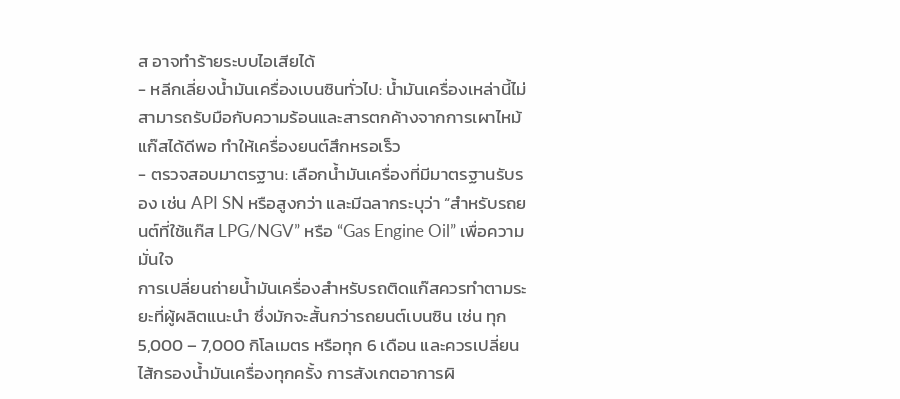ส อาจทำร้ายระบบไอเสียได้
- หลีกเลี่ยงน้ำมันเครื่องเบนซินทั่วไป: น้ำมันเครื่องเหล่านี้ไม่สามารถรับมือกับความร้อนและสารตกค้างจากการเผาไหม้แก๊สได้ดีพอ ทำให้เครื่องยนต์สึกหรอเร็ว
- ตรวจสอบมาตรฐาน: เลือกน้ำมันเครื่องที่มีมาตรฐานรับรอง เช่น API SN หรือสูงกว่า และมีฉลากระบุว่า “สำหรับรถยนต์ที่ใช้แก๊ส LPG/NGV” หรือ “Gas Engine Oil” เพื่อความมั่นใจ
การเปลี่ยนถ่ายน้ำมันเครื่องสำหรับรถติดแก๊สควรทำตามระยะที่ผู้ผลิตแนะนำ ซึ่งมักจะสั้นกว่ารถยนต์เบนซิน เช่น ทุก 5,000 – 7,000 กิโลเมตร หรือทุก 6 เดือน และควรเปลี่ยนไส้กรองน้ำมันเครื่องทุกครั้ง การสังเกตอาการผิ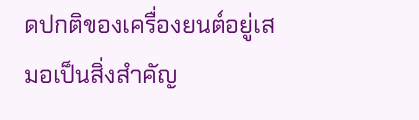ดปกติของเครื่องยนต์อยู่เสมอเป็นสิ่งสำคัญ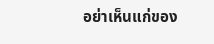อย่าเห็นแก่ของ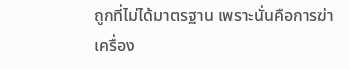ถูกที่ไม่ได้มาตรฐาน เพราะนั่นคือการฆ่าเครื่อง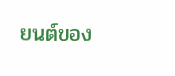ยนต์ของ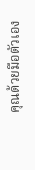คุณด้วยมือตัวเอง